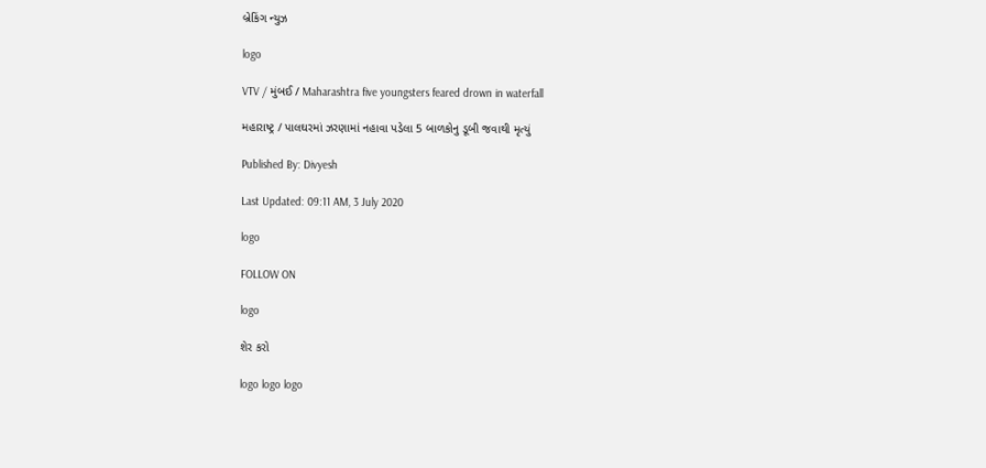બ્રેકિંગ ન્યુઝ

logo

VTV / મુંબઈ / Maharashtra five youngsters feared drown in waterfall

મહારાષ્ટ્ર / પાલઘરમાં ઝરણામાં નહાવા પડેલા 5 બાળકોનુ ડૂબી જવાથી મૃત્યું

Published By: Divyesh

Last Updated: 09:11 AM, 3 July 2020

logo

FOLLOW ON

logo

શેર કરો

logo logo logo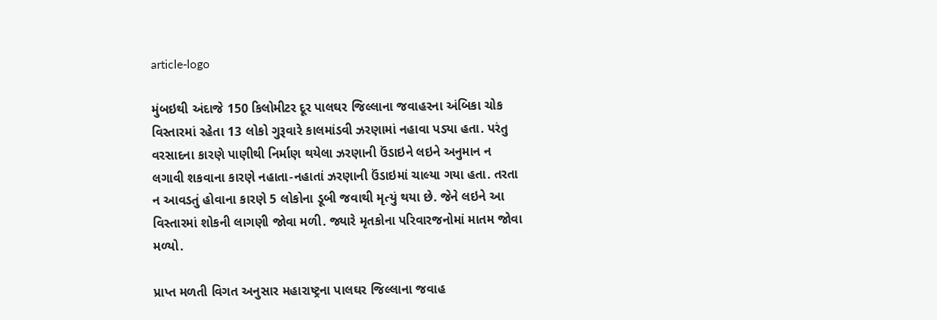article-logo

મુંબઇથી અંદાજે 150 કિલોમીટર દૂર પાલઘર જિલ્લાના જવાહરના અંબિકા ચોક વિસ્તારમાં રહેતા 13 લોકો ગુરૂવારે કાલમાંડવી ઝરણામાં નહાવા પડ્યા હતા. પરંતુ વરસાદના કારણે પાણીથી નિર્માણ થયેલા ઝરણાની ઉંડાઇને લઇને અનુમાન ન લગાવી શકવાના કારણે નહાતા-નહાતાં ઝરણાની ઉંડાઇમાં ચાલ્યા ગયા હતા. તરતા ન આવડતું હોવાના કારણે 5 લોકોના ડૂબી જવાથી મૃત્યું થયા છે. જેને લઇને આ વિસ્તારમાં શોકની લાગણી જોવા મળી. જ્યારે મૃતકોના પરિવારજનોમાં માતમ જોવા મળ્યો.

પ્રાપ્ત મળતી વિગત અનુસાર મહારાષ્ટ્રના પાલઘર જિલ્લાના જવાહ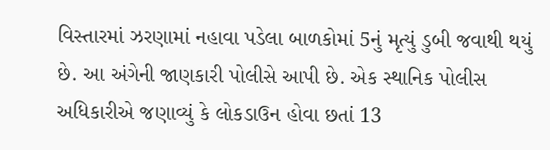વિસ્તારમાં ઝરણામાં નહાવા પડેલા બાળકોમાં 5નું મૃત્યું ડુબી જવાથી થયું છે. આ અંગેની જાણકારી પોલીસે આપી છે. એક સ્થાનિક પોલીસ અધિકારીએ જણાવ્યું કે લોકડાઉન હોવા છતાં 13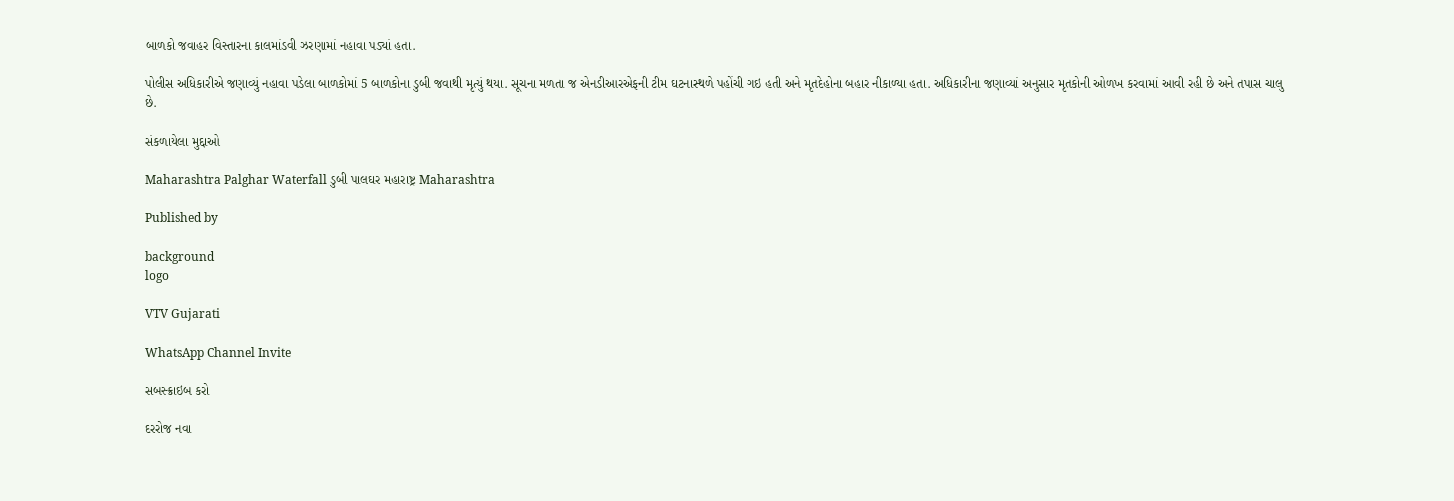બાળકો જવાહર વિસ્તારના કાલમાંડવી ઝરણામાં નહાવા પડ્યાં હતા.

પોલીસ અધિકારીએ જણાવ્યું નહાવા પડેલા બાળકોમાં 5 બાળકોના ડુબી જવાથી મૃત્યું થયા. સૂચના મળતા જ એનડીઆરએફની ટીમ ઘટનાસ્થળે પહોંચી ગઇ હતી અને મૃતદેહોના બહાર નીકાળ્યા હતા. અધિકારીના જણાવ્યાં અનુસાર મૃતકોની ઓળખ કરવામાં આવી રહી છે અને તપાસ ચાલુ છે.

સંકળાયેલા મુદ્દાઓ

Maharashtra Palghar Waterfall ડુબી પાલઘર મહારાષ્ટ્ર Maharashtra

Published by

background
logo

VTV Gujarati

WhatsApp Channel Invite

સબસ્ક્રાઇબ કરો

દરરોજ નવા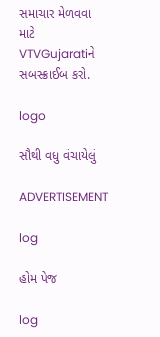સમાચાર મેળવવા માટે VTVGujaratiને સબસ્ક્રાઈબ કરો.

logo

સૌથી વધુ વંચાયેલું

ADVERTISEMENT

log

હોમ પેજ

log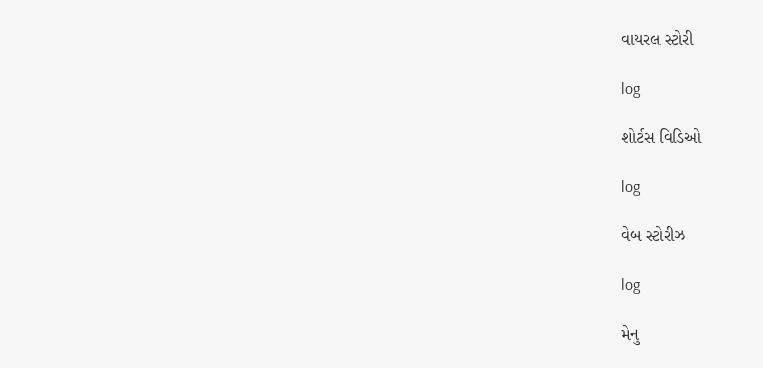વાયરલ સ્ટોરી

log

શોર્ટસ વિડિઓ

log

વેબ સ્ટોરીઝ

log

મેનુ